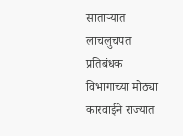साताऱ्यात लाचलुचपत प्रतिबंधक विभागाच्या मोठ्या कारवाईने राज्यात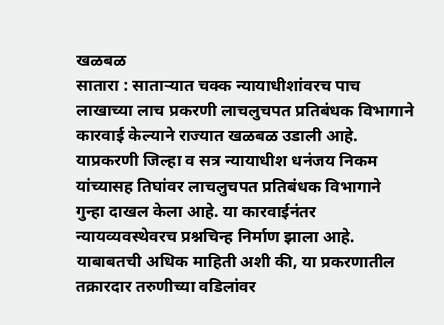खळबळ
सातारा : साताऱ्यात चक्क न्यायाधीशांवरच पाच लाखाच्या लाच प्रकरणी लाचलुचपत प्रतिबंधक विभागाने कारवाई केल्याने राज्यात खळबळ उडाली आहे. याप्रकरणी जिल्हा व सत्र न्यायाधीश धनंजय निकम यांच्यासह तिघांवर लाचलुचपत प्रतिबंधक विभागाने गुन्हा दाखल केला आहे. या कारवाईनंतर न्यायव्यवस्थेवरच प्रश्नचिन्ह निर्माण झाला आहे.
याबाबतची अधिक माहिती अशी की, या प्रकरणातील तक्रारदार तरुणीच्या वडिलांवर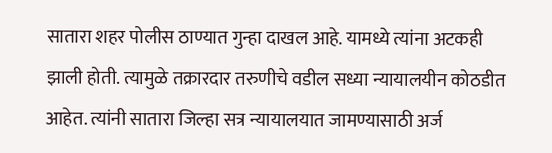सातारा शहर पोलीस ठाण्यात गुन्हा दाखल आहे. यामध्ये त्यांना अटकही झाली होती. त्यामुळे तक्रारदार तरुणीचे वडील सध्या न्यायालयीन कोठडीत आहेत. त्यांनी सातारा जिल्हा सत्र न्यायालयात जामण्यासाठी अर्ज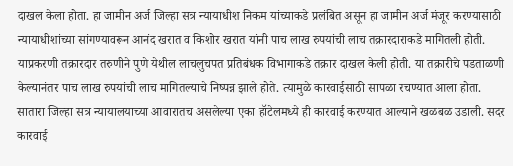दाखल केला होता. हा जामीन अर्ज जिल्हा सत्र न्यायाधीश निकम यांच्याकडे प्रलंबित असून हा जामीन अर्ज मंजूर करण्यासाठी न्यायाधीशांच्या सांगण्यावरून आनंद खरात व किशोर खरात यांनी पाच लाख रुपयांची लाच तक्रारदाराकडे मागितली होती. याप्रकरणी तक्रारदार तरुणीने पुणे येथील लाचलुचपत प्रतिबंधक विभागाकडे तक्रार दाखल केली होती. या तक्रारीचे पडताळणी केल्यानंतर पाच लाख रुपयांची लाच मागितल्याचे निष्पन्न झाले होते. त्यामुळे कारवाईसाठी सापळा रचण्यात आला होता. सातारा जिल्हा सत्र न्यायालयाच्या आवारातच असलेल्या एका हॉटेलमध्ये ही कारवाई करण्यात आल्याने खळबळ उडाली. सदर कारवाई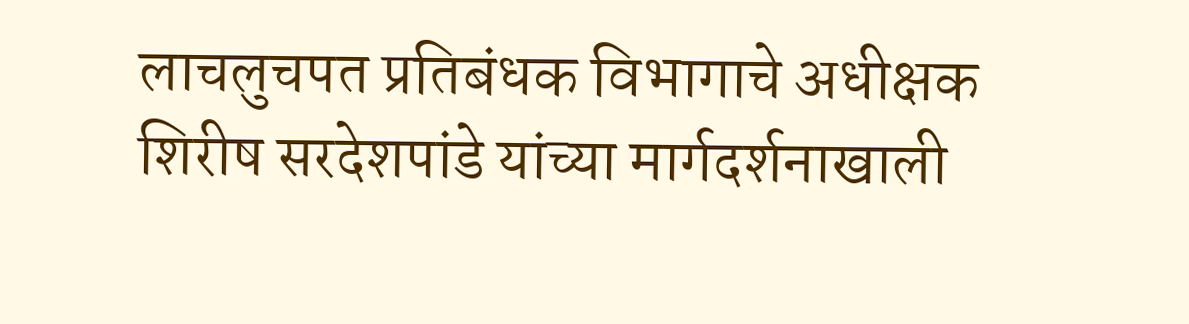लाचलुचपत प्रतिबंधक विभागाचे अधीक्षक शिरीष सरदेशपांडे यांच्या मार्गदर्शनाखाली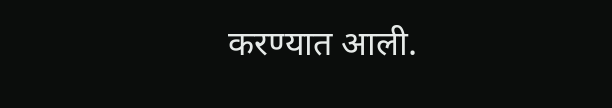करण्यात आली.